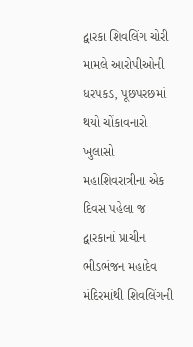દ્વારકા શિવલિંગ ચોરી મામલે આરોપીઓની ધરપકડ, પૂછપરછમાં થયો ચોંકાવનારો ખુલાસો
મહાશિવરાત્રીના એક દિવસ પહેલા જ દ્વારકાનાં પ્રાચીન ભીડભંજન મહાદેવ મંદિરમાંથી શિવલિંગની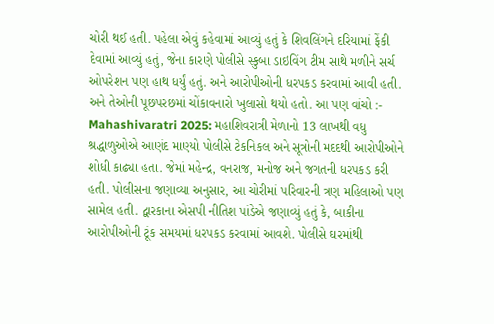ચોરી થઈ હતી. પહેલા એવું કહેવામાં આવ્યું હતું કે શિવલિંગને દરિયામાં ફેંકી દેવામાં આવ્યું હતું, જેના કારણે પોલીસે સ્કુબા ડાઇવિંગ ટીમ સાથે મળીને સર્ચ ઓપરેશન પણ હાથ ધર્યું હતું. અને આરોપીઓની ધરપકડ કરવામાં આવી હતી. અને તેઓની પૂછપરછમાં ચોંકાવનારો ખુલાસો થયો હતો. આ પણ વાંચો :- Mahashivaratri 2025: મહાશિવરાત્રી મેળાનો 13 લાખથી વધુ શ્રદ્ધાળુઓએ આણંદ માણ્યો પોલીસે ટેકનિકલ અને સૂત્રોની મદદથી આરોપીઓને શોધી કાઢ્યા હતા. જેમાં મહેન્દ્ર, વનરાજ, મનોજ અને જગતની ધરપકડ કરી હતી. પોલીસના જણાવ્યા અનુસાર, આ ચોરીમાં પરિવારની ત્રણ મહિલાઓ પણ સામેલ હતી. દ્વારકાના એસપી નીતિશ પાંડેએ જણાવ્યું હતું કે, બાકીના આરોપીઓની ટૂંક સમયમાં ધરપકડ કરવામાં આવશે. પોલીસે ઘરમાંથી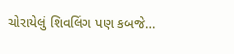ચોરાયેલું શિવલિંગ પણ કબજે…